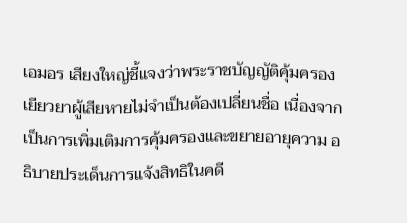เอมอร เสียงใหญ่ชี้แจงว่าพระราชบัญญัติคุ้มครองเยียวยาผู้เสียหายไม่จำเป็นต้องเปลี่ยนชื่อ เนื่องจากเป็นการเพิ่มเติมการคุ้มครองและขยายอายุความ อธิบายประเด็นการแจ้งสิทธิในคดี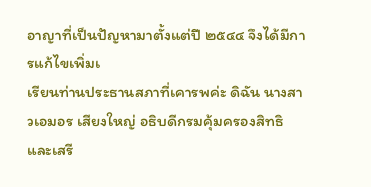อาญาที่เป็นปัญหามาตั้งแต่ปี ๒๕๔๔ จึงได้มีการแก้ไขเพิ่มเ
เรียนท่านประธานสภาที่เคารพค่ะ ดิฉัน นางสาวเอมอร เสียงใหญ่ อธิบดีกรมคุ้มครองสิทธิ และเสรี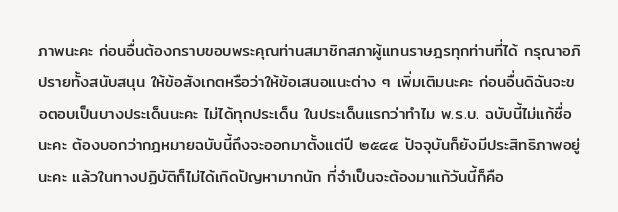ภาพนะคะ ก่อนอื่นต้องกราบขอบพระคุณท่านสมาชิกสภาผู้แทนราษฎรทุกท่านที่ได้ กรุณาอภิปรายทั้งสนับสนุน ให้ข้อสังเกตหรือว่าให้ข้อเสนอแนะต่าง ๆ เพิ่มเติมนะคะ ก่อนอื่นดิฉันจะขอตอบเป็นบางประเด็นนะคะ ไม่ได้ทุกประเด็น ในประเด็นแรกว่าทำไม พ.ร.บ. ฉบับนี้ไม่แก้ชื่อนะคะ ต้องบอกว่ากฎหมายฉบับนี้ถึงจะออกมาตั้งแต่ปี ๒๕๔๔ ปัจจุบันก็ยังมีประสิทธิภาพอยู่นะคะ แล้วในทางปฏิบัติก็ไม่ได้เกิดปัญหามากนัก ที่จำเป็นจะต้องมาแก้วันนี้ก็คือ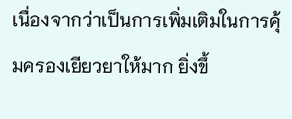เนื่องจากว่าเป็นการเพิ่มเติมในการคุ้มครองเยียวยาให้มาก ยิ่งขึ้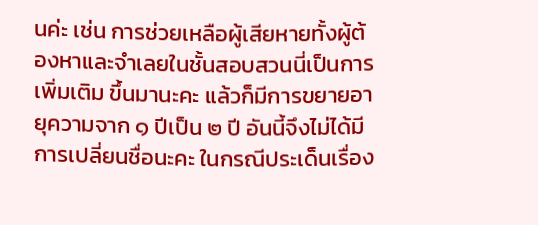นค่ะ เช่น การช่วยเหลือผู้เสียหายทั้งผู้ต้องหาและจำเลยในชั้นสอบสวนนี่เป็นการเพิ่มเติม ขึ้นมานะคะ แล้วก็มีการขยายอายุความจาก ๑ ปีเป็น ๒ ปี อันนี้จึงไม่ได้มีการเปลี่ยนชื่อนะคะ ในกรณีประเด็นเรื่อง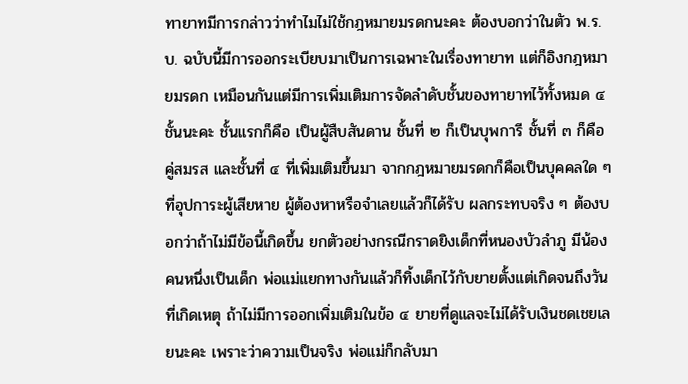ทายาทมีการกล่าวว่าทำไมไม่ใช้กฎหมายมรดกนะคะ ต้องบอกว่าในตัว พ.ร.บ. ฉบับนี้มีการออกระเบียบมาเป็นการเฉพาะในเรื่องทายาท แต่ก็อิงกฎหมายมรดก เหมือนกันแต่มีการเพิ่มเติมการจัดลำดับชั้นของทายาทไว้ทั้งหมด ๔ ชั้นนะคะ ชั้นแรกก็คือ เป็นผู้สืบสันดาน ชั้นที่ ๒ ก็เป็นบุพการี ชั้นที่ ๓ ก็คือคู่สมรส และชั้นที่ ๔ ที่เพิ่มเติมขึ้นมา จากกฎหมายมรดกก็คือเป็นบุคคลใด ๆ ที่อุปการะผู้เสียหาย ผู้ต้องหาหรือจำเลยแล้วก็ได้รับ ผลกระทบจริง ๆ ต้องบอกว่าถ้าไม่มีข้อนี้เกิดขึ้น ยกตัวอย่างกรณีกราดยิงเด็กที่หนองบัวลำภู มีน้องคนหนึ่งเป็นเด็ก พ่อแม่แยกทางกันแล้วก็ทิ้งเด็กไว้กับยายตั้งแต่เกิดจนถึงวันที่เกิดเหตุ ถ้าไม่มีการออกเพิ่มเติมในข้อ ๔ ยายที่ดูแลจะไม่ได้รับเงินชดเชยเลยนะคะ เพราะว่าความเป็นจริง พ่อแม่ก็กลับมา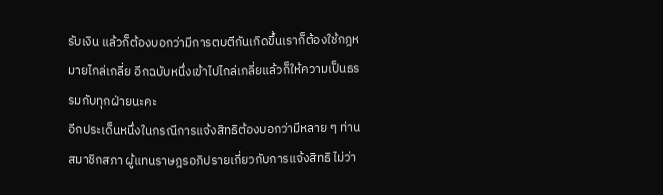รับเงิน แล้วก็ต้องบอกว่ามีการตบตีกันเกิดขึ้นเราก็ต้องใช้กฎหมายไกล่เกลี่ย อีกฉบับหนึ่งเข้าไปไกล่เกลี่ยแล้วก็ให้ความเป็นธรรมกับทุกฝ่ายนะคะ
อีกประเด็นหนึ่งในกรณีการแจ้งสิทธิต้องบอกว่ามีหลาย ๆ ท่านสมาชิกสภา ผู้แทนราษฎรอภิปรายเกี่ยวกับการแจ้งสิทธิ ไม่ว่า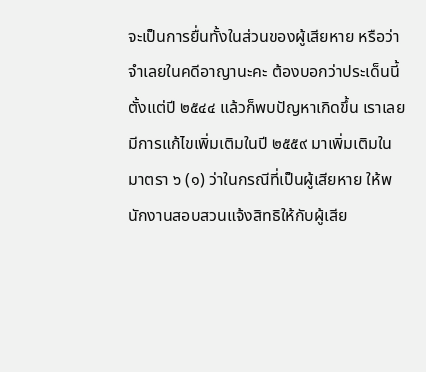จะเป็นการยื่นทั้งในส่วนของผู้เสียหาย หรือว่าจำเลยในคดีอาญานะคะ ต้องบอกว่าประเด็นนี้ตั้งแต่ปี ๒๕๔๔ แล้วก็พบปัญหาเกิดขึ้น เราเลยมีการแก้ไขเพิ่มเติมในปี ๒๕๕๙ มาเพิ่มเติมในมาตรา ๖ (๑) ว่าในกรณีที่เป็นผู้เสียหาย ให้พนักงานสอบสวนแจ้งสิทธิให้กับผู้เสีย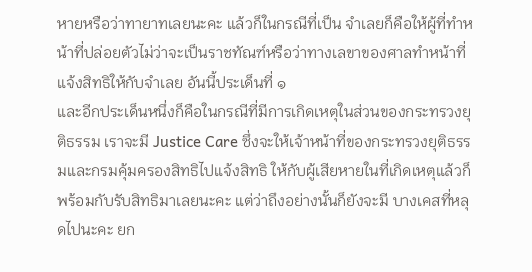หายหรือว่าทายาทเลยนะคะ แล้วก็ในกรณีที่เป็น จำเลยก็คือให้ผู้ที่ทำหน้าที่ปล่อยตัวไม่ว่าจะเป็นราชทัณฑ์หรือว่าทางเลขาของศาลทำหน้าที่ แจ้งสิทธิให้กับจำเลย อันนี้ประเด็นที่ ๑
และอีกประเด็นหนึ่งก็คือในกรณีที่มีการเกิดเหตุในส่วนของกระทรวงยุติธรรม เราจะมี Justice Care ซึ่งจะให้เจ้าหน้าที่ของกระทรวงยุติธรรมและกรมคุ้มครองสิทธิไปแจ้งสิทธิ ให้กับผู้เสียหายในที่เกิดเหตุแล้วก็พร้อมกับรับสิทธิมาเลยนะคะ แต่ว่าถึงอย่างนั้นก็ยังจะมี บางเคสที่หลุดไปนะคะ ยก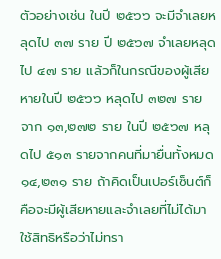ตัวอย่างเช่น ในปี ๒๕๖๖ จะมีจำเลยหลุดไป ๓๗ ราย ปี ๒๕๖๗ จำเลยหลุดไป ๔๗ ราย แล้วก็ในกรณีของผู้เสียหายในปี ๒๕๖๖ หลุดไป ๓๒๗ ราย จาก ๑๓,๒๗๒ ราย ในปี ๒๕๖๗ หลุดไป ๕๑๓ รายจากคนที่มายื่นทั้งหมด ๑๔,๒๓๑ ราย ถ้าคิดเป็นเปอร์เซ็นต์ก็คือจะมีผู้เสียหายและจำเลยที่ไม่ได้มาใช้สิทธิหรือว่าไม่ทรา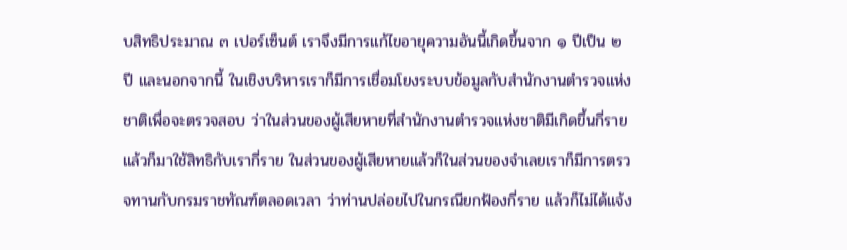บสิทธิประมาณ ๓ เปอร์เซ็นต์ เราจึงมีการแก้ไขอายุความอันนี้เกิดขึ้นจาก ๑ ปีเป็น ๒ ปี และนอกจากนี้ ในเชิงบริหารเราก็มีการเชื่อมโยงระบบข้อมูลกับสำนักงานตำรวจแห่งชาติเพื่อจะตรวจสอบ ว่าในส่วนของผู้เสียหายที่สำนักงานตำรวจแห่งชาติมีเกิดขึ้นกี่รายแล้วก็มาใช้สิทธิกับเรากี่ราย ในส่วนของผู้เสียหายแล้วก็ในส่วนของจำเลยเราก็มีการตรวจทานกับกรมราชทัณฑ์ตลอดเวลา ว่าท่านปล่อยไปในกรณียกฟ้องกี่ราย แล้วก็ไม่ได้แจ้ง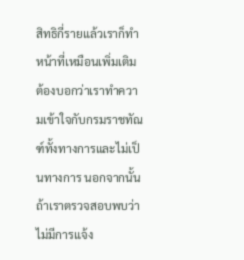สิทธิกี่รายแล้วเราก็ทำหน้าที่เหมือนเพิ่มเติม ต้องบอกว่าเราทำความเข้าใจกับกรมราชทัณฑ์ทั้งทางการและไม่เป็นทางการ นอกจากนั้น ถ้าเราตรวจสอบพบว่าไม่มีการแจ้ง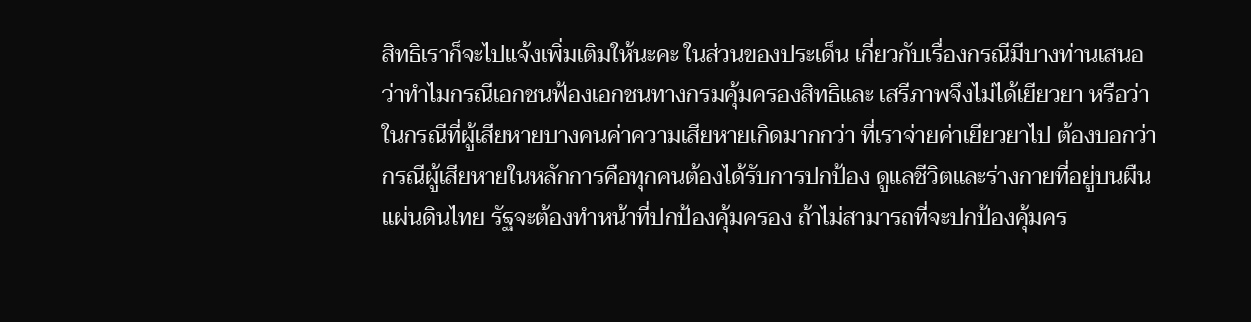สิทธิเราก็จะไปแจ้งเพิ่มเติมให้นะคะ ในส่วนของประเด็น เกี่ยวกับเรื่องกรณีมีบางท่านเสนอว่าทำไมกรณีเอกชนฟ้องเอกชนทางกรมคุ้มครองสิทธิและ เสรีภาพจึงไม่ได้เยียวยา หรือว่าในกรณีที่ผู้เสียหายบางคนค่าความเสียหายเกิดมากกว่า ที่เราจ่ายค่าเยียวยาไป ต้องบอกว่ากรณีผู้เสียหายในหลักการคือทุกคนต้องได้รับการปกป้อง ดูแลชีวิตและร่างกายที่อยู่บนผืนแผ่นดินไทย รัฐจะต้องทำหน้าที่ปกป้องคุ้มครอง ถ้าไม่สามารถที่จะปกป้องคุ้มคร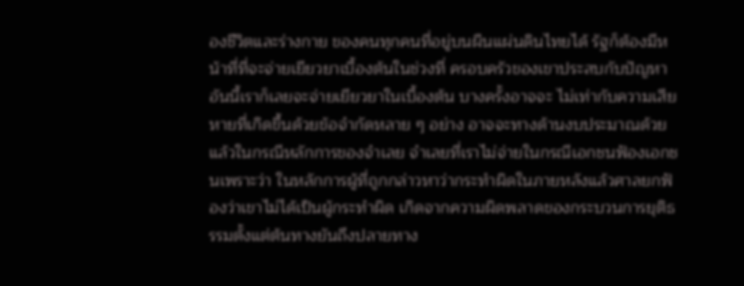องชีวิตและร่างกาย ของคนทุกคนที่อยู่บนผืนแผ่นดินไทยได้ รัฐก็ต้องมีหน้าที่ที่จะจ่ายเยียวยาเบื้องต้นในช่วงที่ ครอบครัวของเขาประสบกับปัญหา อันนี้เราก็เลยจะจ่ายเยียวยาในเบื้องต้น บางครั้งอาจจะ ไม่เท่ากับความเสียหายที่เกิดขึ้นด้วยข้อจำกัดหลาย ๆ อย่าง อาจจะทางด้านงบประมาณด้วย แล้วในกรณีหลักการของจำเลย จำเลยที่เราไม่จ่ายในกรณีเอกชนฟ้องเอกชนเพราะว่า ในหลักการผู้ที่ถูกกล่าวหาว่ากระทำผิดในภายหลังแล้วศาลยกฟ้องว่าเขาไม่ได้เป็นผู้กระทำผิด เกิดจากความผิดพลาดของกระบวนการยุติธรรมตั้งแต่ต้นทางยันถึงปลายทาง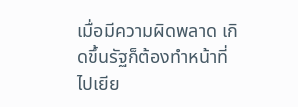เมื่อมีความผิดพลาด เกิดขึ้นรัฐก็ต้องทำหน้าที่ไปเยีย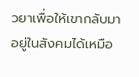วยาเพื่อให้เขากลับมาอยู่ในสังคมได้เหมือ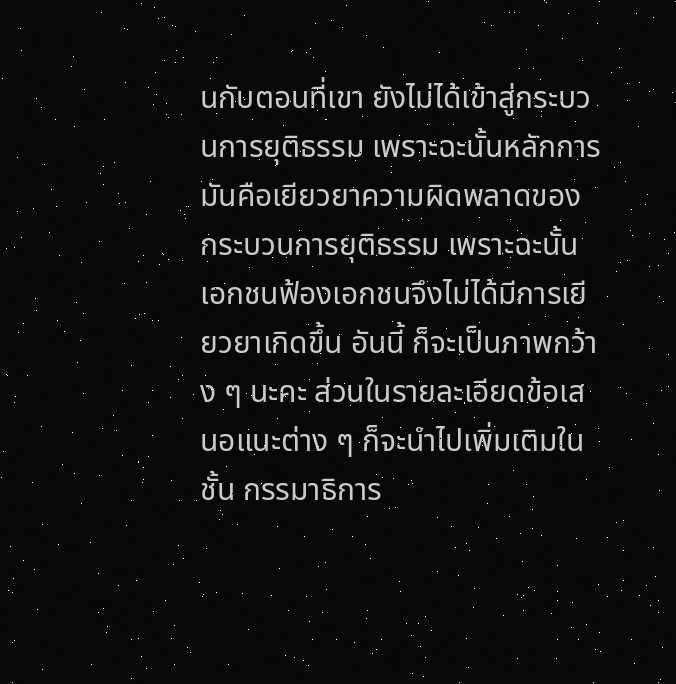นกับตอนที่เขา ยังไม่ได้เข้าสู่กระบวนการยุติธรรม เพราะฉะนั้นหลักการมันคือเยียวยาความผิดพลาดของ กระบวนการยุติธรรม เพราะฉะนั้นเอกชนฟ้องเอกชนจึงไม่ได้มีการเยียวยาเกิดขึ้น อันนี้ ก็จะเป็นภาพกว้าง ๆ นะคะ ส่วนในรายละเอียดข้อเสนอแนะต่าง ๆ ก็จะนำไปเพิ่มเติมในชั้น กรรมาธิการ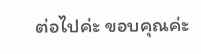ต่อไปค่ะ ขอบคุณค่ะ